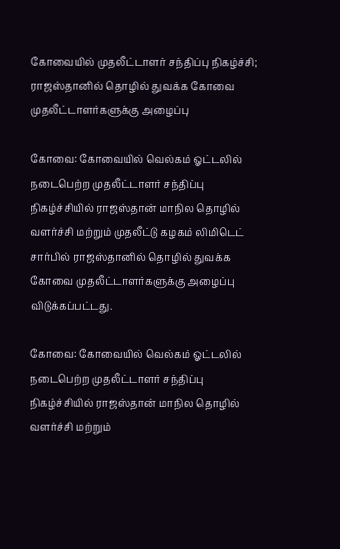கோவையில் முதலீட்டாளர் சந்திப்பு நிகழ்ச்சி; ராஜஸ்தானில் தொழில் துவக்க கோவை முதலீட்டாளர்களுக்கு அழைப்பு

கோவை: கோவையில் வெல்கம் ஓட்டலில் நடைபெற்ற முதலீட்டாளர் சந்திப்பு நிகழ்ச்சியில் ராஜஸ்தான் மாநில தொழில் வளர்ச்சி மற்றும் முதலீட்டு கழகம் லிமிடெட் சார்பில் ராஜஸ்தானில் தொழில் துவக்க கோவை முதலீட்டாளர்களுக்கு அழைப்பு விடுக்கப்பட்டது.

கோவை: கோவையில் வெல்கம் ஓட்டலில் நடைபெற்ற முதலீட்டாளர் சந்திப்பு நிகழ்ச்சியில் ராஜஸ்தான் மாநில தொழில் வளர்ச்சி மற்றும்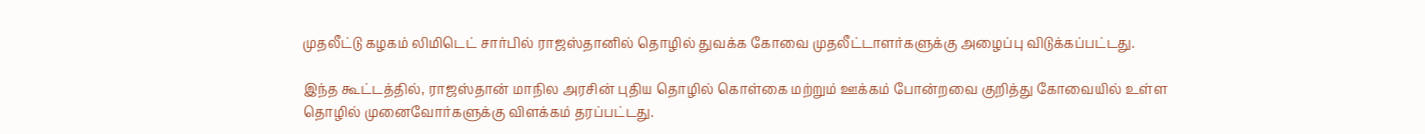முதலீட்டு கழகம் லிமிடெட் சார்பில் ராஜஸ்தானில் தொழில் துவக்க கோவை முதலீட்டாளர்களுக்கு அழைப்பு விடுக்கப்பட்டது.

இந்த கூட்டத்தில், ராஜஸ்தான் மாநில அரசின் புதிய தொழில் கொள்கை மற்றும் ஊக்கம் போன்றவை குறித்து கோவையில் உள்ள தொழில் முனைவோர்களுக்கு விளக்கம் தரப்பட்டது.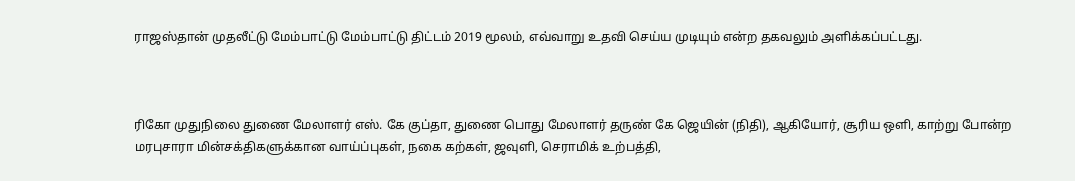ராஜஸ்தான் முதலீட்டு மேம்பாட்டு மேம்பாட்டு திட்டம் 2019 மூலம், எவ்வாறு உதவி செய்ய முடியும் என்ற தகவலும் அளிக்கப்பட்டது.



ரிகோ முதுநிலை துணை மேலாளர் எஸ். கே குப்தா, துணை பொது மேலாளர் தருண் கே ஜெயின் (நிதி), ஆகியோர், சூரிய ஒளி, காற்று போன்ற மரபுசாரா மின்சக்திகளுக்கான வாய்ப்புகள், நகை கற்கள், ஜவுளி, செராமிக் உற்பத்தி,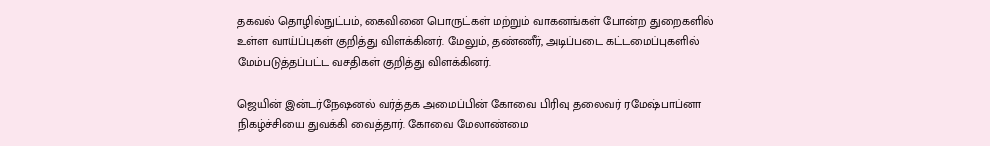தகவல் தொழில்நுட்பம், கைவினை பொருட்கள் மற்றும் வாகனங்கள் போன்ற துறைகளில் உள்ள வாய்ப்புகள் குறித்து விளக்கினர். மேலும், தண்ணீர், அடிப்படை கட்டமைப்புகளில் மேம்படுத்தப்பட்ட வசதிகள் குறித்து விளக்கினர்.

ஜெயின் இன்டர்நேஷனல் வர்த்தக அமைப்பின் கோவை பிரிவு தலைவர் ரமேஷ்பாப்னா நிகழ்ச்சியை துவக்கி வைத்தார். கோவை மேலாண்மை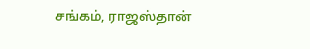சங்கம், ராஜஸ்தான்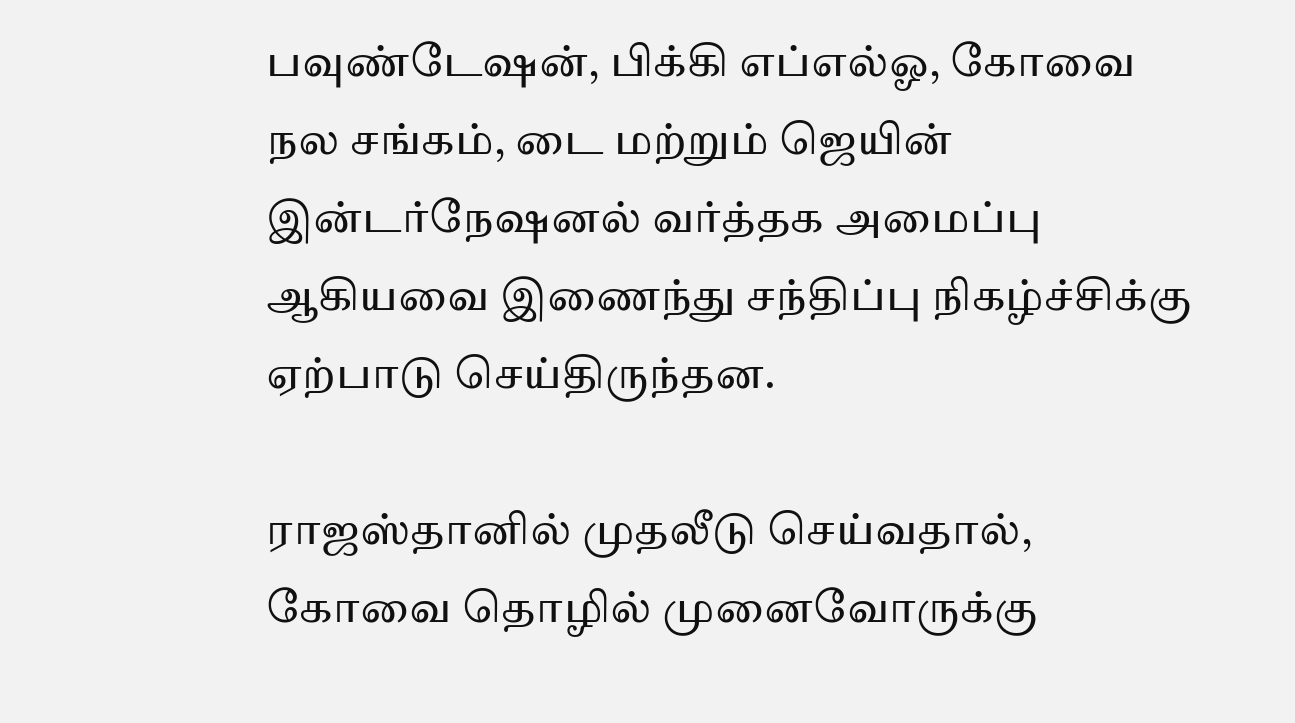பவுண்டேஷன், பிக்கி எப்எல்ஓ, கோவை நல சங்கம், டை மற்றும் ஜெயின் இன்டர்நேஷனல் வர்த்தக அமைப்பு ஆகியவை இணைந்து சந்திப்பு நிகழ்ச்சிக்கு ஏற்பாடு செய்திருந்தன.

ராஜஸ்தானில் முதலீடு செய்வதால், கோவை தொழில் முனைவோருக்கு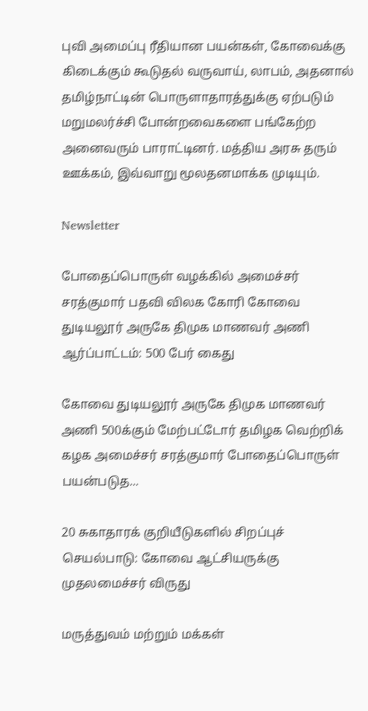புவி அமைப்பு ரீதியான பயன்கள், கோவைக்கு கிடைக்கும் கூடுதல் வருவாய், லாபம், அதனால் தமிழ்நாட்டின் பொருளாதாரத்துக்கு ஏற்படும் மறுமலர்ச்சி போன்றவைகளை பங்கேற்ற அனைவரும் பாராட்டினர். மத்திய அரசு தரும் ஊக்கம், இவ்வாறு மூலதனமாக்க முடியும்.

Newsletter

போதைப்பொருள் வழக்கில் அமைச்சர் சரத்குமார் பதவி விலக கோரி கோவை துடியலூர் அருகே திமுக மாணவர் அணி ஆர்ப்பாட்டம்: 500 பேர் கைது

கோவை துடியலூர் அருகே திமுக மாணவர் அணி 500க்கும் மேற்பட்டோர் தமிழக வெற்றிக் கழக அமைச்சர் சரத்குமார் போதைப்பொருள் பயன்படுத...

20 சுகாதாரக் குறியீடுகளில் சிறப்புச் செயல்பாடு: கோவை ஆட்சியருக்கு முதலமைச்சர் விருது

மருத்துவம் மற்றும் மக்கள்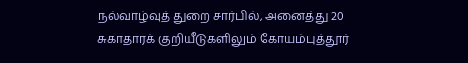நல்வாழ்வுத் துறை சார்பில், அனைத்து 20 சுகாதாரக் குறியீடுகளிலும் கோயம்புத்தூர்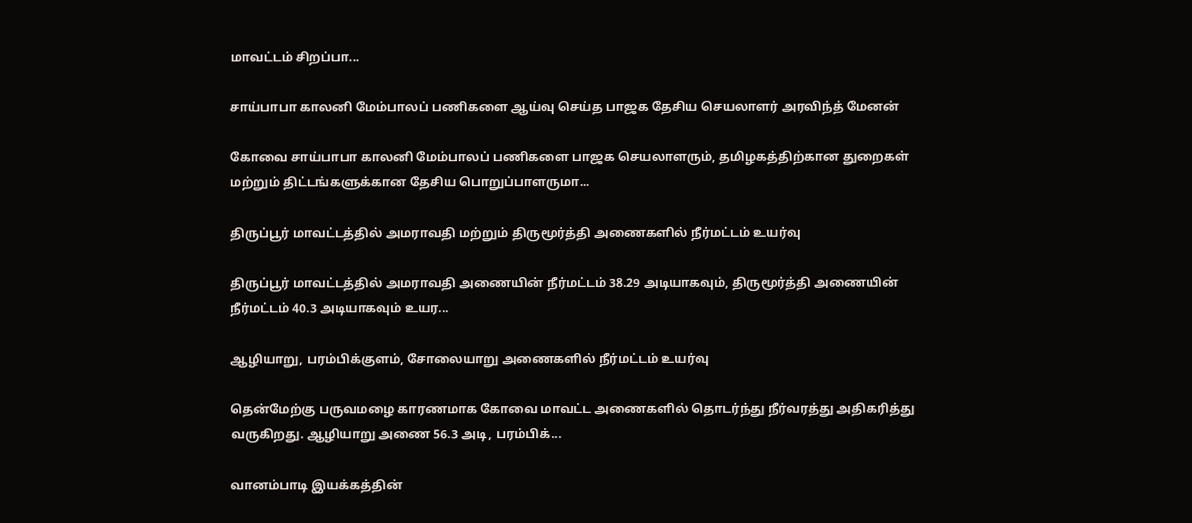மாவட்டம் சிறப்பா...

சாய்பாபா காலனி மேம்பாலப் பணிகளை ஆய்வு செய்த பாஜக தேசிய செயலாளர் அரவிந்த் மேனன்

கோவை சாய்பாபா காலனி மேம்பாலப் பணிகளை பாஜக செயலாளரும், தமிழகத்திற்கான துறைகள் மற்றும் திட்டங்களுக்கான தேசிய பொறுப்பாளருமா...

திருப்பூர் மாவட்டத்தில் அமராவதி மற்றும் திருமூர்த்தி அணைகளில் நீர்மட்டம் உயர்வு

திருப்பூர் மாவட்டத்தில் அமராவதி அணையின் நீர்மட்டம் 38.29 அடியாகவும், திருமூர்த்தி அணையின் நீர்மட்டம் 40.3 அடியாகவும் உயர...

ஆழியாறு, பரம்பிக்குளம், சோலையாறு அணைகளில் நீர்மட்டம் உயர்வு

தென்மேற்கு பருவமழை காரணமாக கோவை மாவட்ட அணைகளில் தொடர்ந்து நீர்வரத்து அதிகரித்து வருகிறது. ஆழியாறு அணை 56.3 அடி, பரம்பிக்...

வானம்பாடி இயக்கத்தின்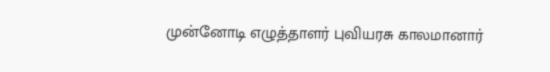முன்னோடி எழுத்தாளர் புவியரசு காலமானார்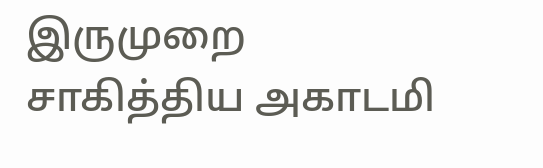இருமுறை சாகித்திய அகாடமி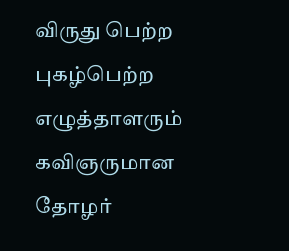விருது பெற்ற புகழ்பெற்ற எழுத்தாளரும் கவிஞருமான தோழர்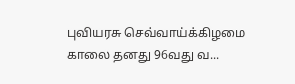புவியரசு செவ்வாய்க்கிழமை காலை தனது 96வது வ...